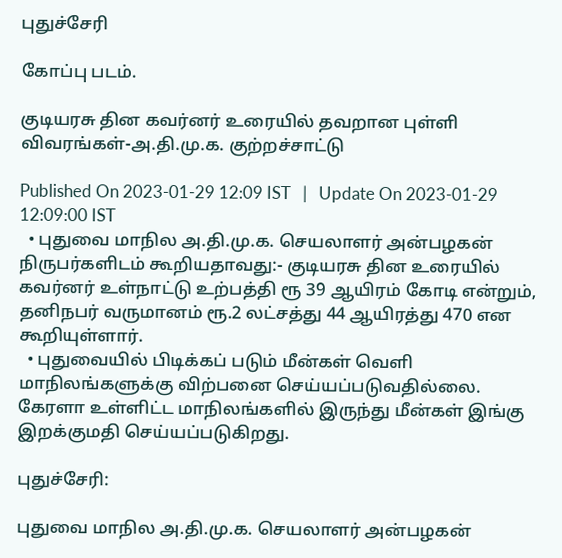புதுச்சேரி

கோப்பு படம்.

குடியரசு தின கவர்னர் உரையில் தவறான புள்ளி விவரங்கள்-அ.தி.மு.க. குற்றச்சாட்டு

Published On 2023-01-29 12:09 IST   |   Update On 2023-01-29 12:09:00 IST
  • புதுவை மாநில அ.தி.மு.க. செயலாளர் அன்பழகன் நிருபர்களிடம் கூறியதாவது:- குடியரசு தின உரையில் கவர்னர் உள்நாட்டு உற்பத்தி ரூ 39 ஆயிரம் கோடி என்றும், தனிநபர் வருமானம் ரூ.2 லட்சத்து 44 ஆயிரத்து 470 என கூறியுள்ளார்.
  • புதுவையில் பிடிக்கப் படும் மீன்கள் வெளி மாநிலங்களுக்கு விற்பனை செய்யப்படுவதில்லை. கேரளா உள்ளிட்ட மாநிலங்களில் இருந்து மீன்கள் இங்கு இறக்குமதி செய்யப்படுகிறது.

புதுச்சேரி:

புதுவை மாநில அ.தி.மு.க. செயலாளர் அன்பழகன்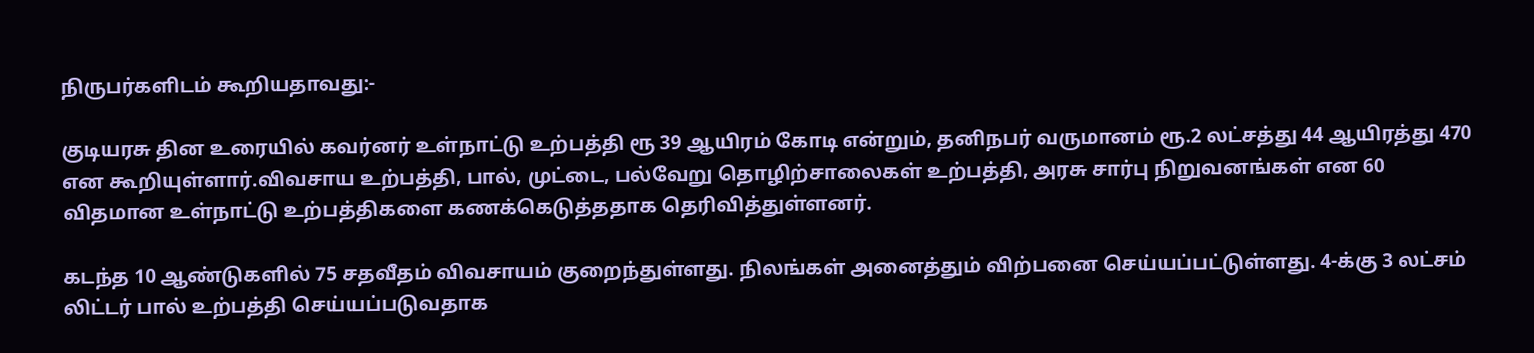நிருபர்களிடம் கூறியதாவது:-

குடியரசு தின உரையில் கவர்னர் உள்நாட்டு உற்பத்தி ரூ 39 ஆயிரம் கோடி என்றும், தனிநபர் வருமானம் ரூ.2 லட்சத்து 44 ஆயிரத்து 470 என கூறியுள்ளார்.விவசாய உற்பத்தி, பால், முட்டை, பல்வேறு தொழிற்சாலைகள் உற்பத்தி, அரசு சார்பு நிறுவனங்கள் என 60 விதமான உள்நாட்டு உற்பத்திகளை கணக்கெடுத்ததாக தெரிவித்துள்ளனர்.

கடந்த 10 ஆண்டுகளில் 75 சதவீதம் விவசாயம் குறைந்துள்ளது. நிலங்கள் அனைத்தும் விற்பனை செய்யப்பட்டுள்ளது. 4-க்கு 3 லட்சம் லிட்டர் பால் உற்பத்தி செய்யப்படுவதாக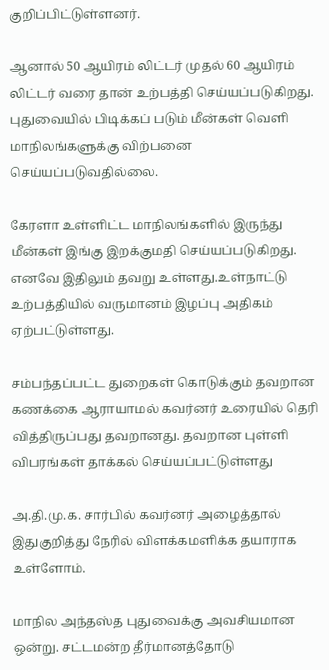குறிப்பிட்டுள்ளனர்.

ஆனால் 50 ஆயிரம் லிட்டர் முதல் 60 ஆயிரம் லிட்டர் வரை தான் உற்பத்தி செய்யப்படுகிறது. புதுவையில் பிடிக்கப் படும் மீன்கள் வெளி மாநிலங்களுக்கு விற்பனை செய்யப்படுவதில்லை.

கேரளா உள்ளிட்ட மாநிலங்களில் இருந்து மீன்கள் இங்கு இறக்குமதி செய்யப்படுகிறது. எனவே இதிலும் தவறு உள்ளது.உள்நாட்டு உற்பத்தியில் வருமானம் இழப்பு அதிகம் ஏற்பட்டுள்ளது.

சம்பந்தப்பட்ட துறைகள் கொடுக்கும் தவறான கணக்கை ஆராயாமல் கவர்னர் உரையில் தெரி வித்திருப்பது தவறானது. தவறான புள்ளி விபரங்கள் தாக்கல் செய்யப்பட்டுள்ளது

அ.தி.மு.க. சார்பில் கவர்னர் அழைத்தால் இதுகுறித்து நேரில் விளக்கமளிக்க தயாராக உள்ளோம்.

மாநில அந்தஸ்த புதுவைக்கு அவசியமான ஒன்று. சட்டமன்ற தீர்மானத்தோடு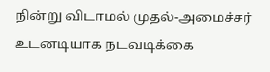நின்று விடாமல் முதல்-அமைச்சர் உடனடியாக நடவடிக்கை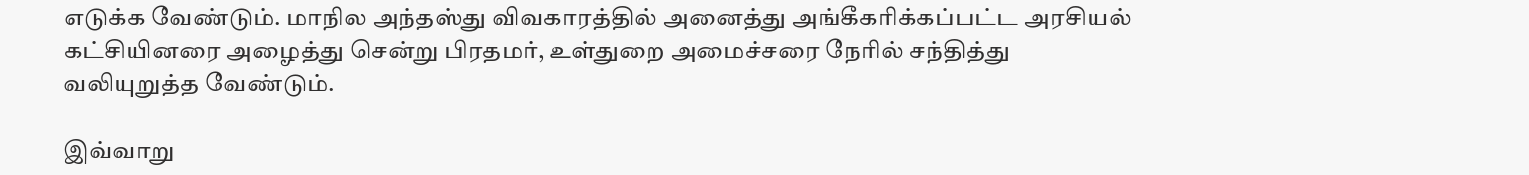எடுக்க வேண்டும். மாநில அந்தஸ்து விவகாரத்தில் அனைத்து அங்கீகரிக்கப்பட்ட அரசியல் கட்சியினரை அழைத்து சென்று பிரதமர், உள்துறை அமைச்சரை நேரில் சந்தித்து வலியுறுத்த வேண்டும்.

இவ்வாறு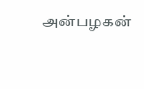அன்பழகன்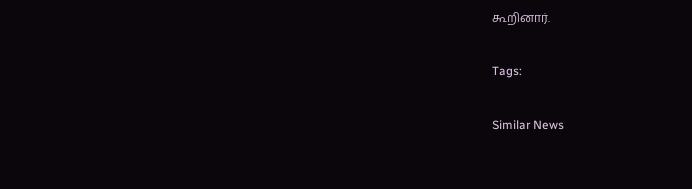கூறினார்.

Tags:

Similar News